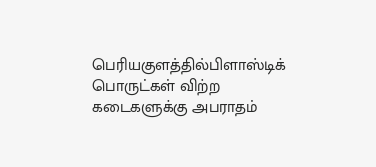பெரியகுளத்தில்பிளாஸ்டிக் பொருட்கள் விற்ற கடைகளுக்கு அபராதம்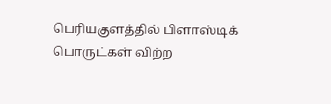பெரியகுளத்தில் பிளாஸ்டிக் பொருட்கள் விற்ற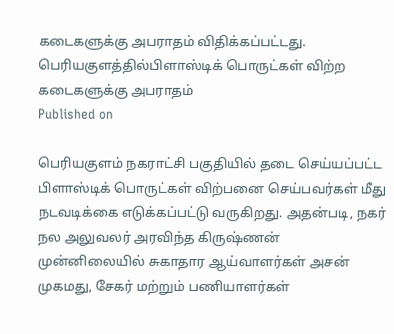கடைகளுக்கு அபராதம் விதிக்கப்பட்டது.
பெரியகுளத்தில்பிளாஸ்டிக் பொருட்கள் விற்ற கடைகளுக்கு அபராதம்
Published on

பெரியகுளம் நகராட்சி பகுதியில் தடை செய்யப்பட்ட பிளாஸ்டிக் பொருட்கள் விற்பனை செய்பவர்கள் மீது நடவடிக்கை எடுக்கப்பட்டு வருகிறது. அதன்படி, நகர் நல அலுவலர் அரவிந்த கிருஷ்ணன் முன்னிலையில் சுகாதார ஆய்வாளர்கள் அசன் முகமது, சேகர் மற்றும் பணியாளர்கள்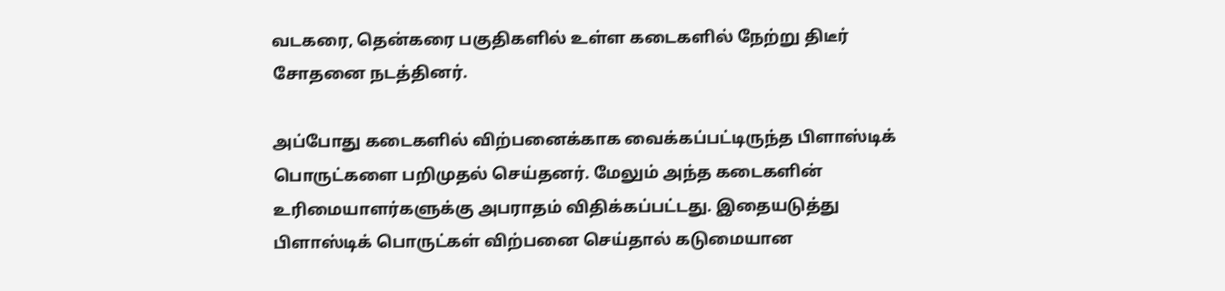வடகரை, தென்கரை பகுதிகளில் உள்ள கடைகளில் நேற்று திடீர் சோதனை நடத்தினர்.

அப்போது கடைகளில் விற்பனைக்காக வைக்கப்பட்டிருந்த பிளாஸ்டிக் பொருட்களை பறிமுதல் செய்தனர். மேலும் அந்த கடைகளின் உரிமையாளர்களுக்கு அபராதம் விதிக்கப்பட்டது. இதையடுத்து பிளாஸ்டிக் பொருட்கள் விற்பனை செய்தால் கடுமையான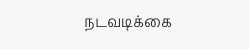நடவடிக்கை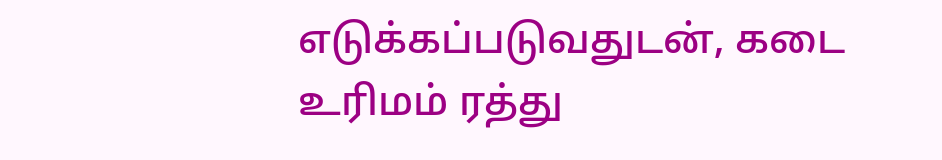எடுக்கப்படுவதுடன், கடை உரிமம் ரத்து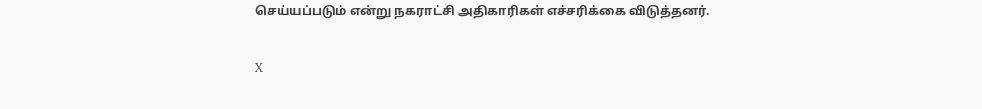செய்யப்படும் என்று நகராட்சி அதிகாரிகள் எச்சரிக்கை விடுத்தனர்.

X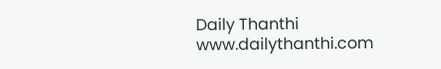Daily Thanthi
www.dailythanthi.com